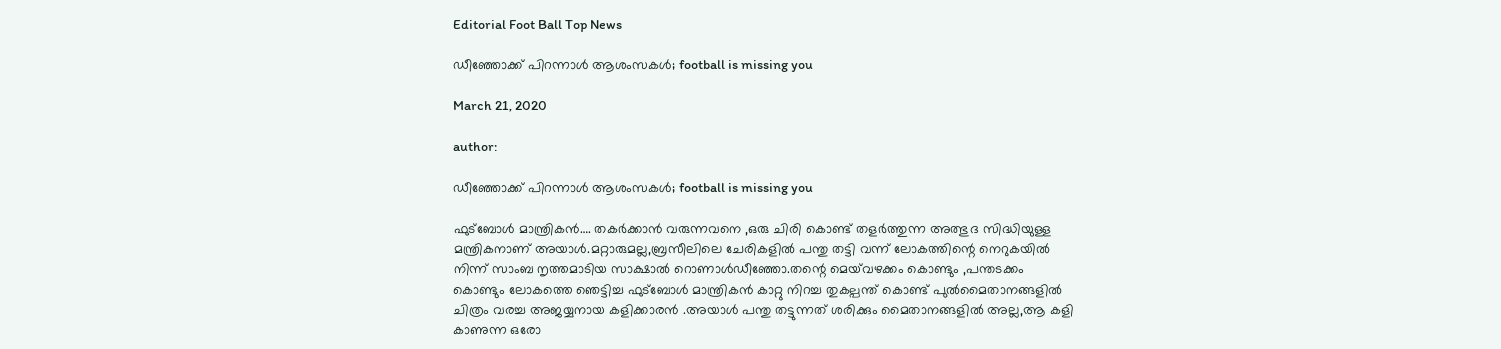Editorial Foot Ball Top News

ഡീഞ്ഞോക്ക് പിറന്നാൾ ആശംസകൾ; football is missing you

March 21, 2020

author:

ഡീഞ്ഞോക്ക് പിറന്നാൾ ആശംസകൾ; football is missing you

ഫുട്ബോൾ മാന്ത്രികൻ…. തകർക്കാൻ വരുന്നവനെ ,ഒരു ചിരി കൊണ്ട് തളർത്തുന്ന അത്ഭുദ സിദ്ധിയുള്ള മന്ത്രികനാണ് അയാൾ.മറ്റാരുമല്ല,ബ്രസീലിലെ ചേരികളിൽ പന്തു തട്ടി വന്ന് ലോകത്തിന്റെ നെറുകയിൽ നിന്ന് സാംബ നൃത്തമാടിയ സാക്ഷാൽ റൊണാൾഡീഞ്ഞോ.തന്റെ മെയ്‌വഴക്കം കൊണ്ടും ,പന്തടക്കം കൊണ്ടും ലോകത്തെ ഞെട്ടിച്ച ഫുട്ബോൾ മാന്ത്രികൻ കാറ്റു നിറച്ച തുകല്പന്ത് കൊണ്ട് പുൽമൈതാനങ്ങളിൽ ചിത്രം വരച്ച അജയ്യനായ കളിക്കാരൻ .അയാൾ പന്തു തട്ടുന്നത് ശരിക്കും മൈതാനങ്ങളിൽ അല്ല,ആ കളി കാണുന്ന ഒരോ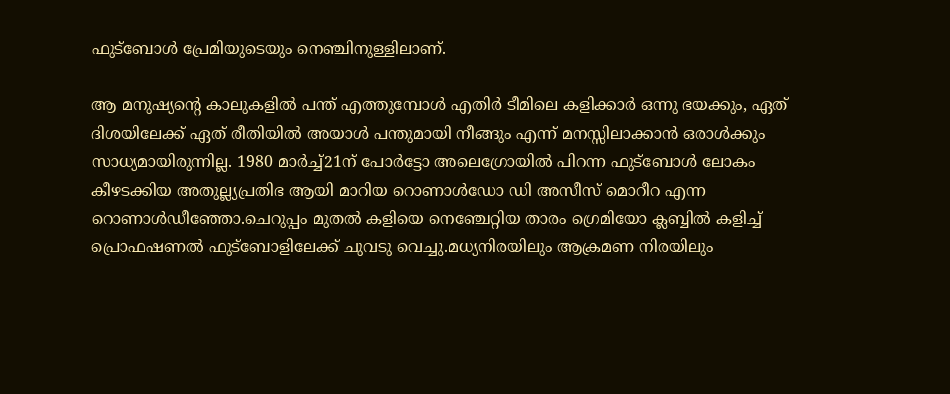ഫുട്ബോൾ പ്രേമിയുടെയും നെഞ്ചിനുള്ളിലാണ്.

ആ മനുഷ്യന്റെ കാലുകളിൽ പന്ത് എത്തുമ്പോൾ എതിർ ടീമിലെ കളിക്കാർ ഒന്നു ഭയക്കും, ഏത് ദിശയിലേക്ക് ഏത് രീതിയിൽ അയാൾ പന്തുമായി നീങ്ങും എന്ന് മനസ്സിലാക്കാൻ ഒരാൾക്കും സാധ്യമായിരുന്നില്ല. 1980 മാർച്ച്21ന് പോർട്ടോ അലെഗ്രോയിൽ പിറന്ന ഫുട്ബോൾ ലോകം കീഴടക്കിയ അതുല്ല്യപ്രതിഭ ആയി മാറിയ റൊണാൾഡോ ഡി അസീസ് മൊറീറ എന്ന റൊണാൾഡീഞ്ഞോ.ചെറുപ്പം മുതൽ കളിയെ നെഞ്ചേറ്റിയ താരം ഗ്രെമിയോ ക്ലബ്ബിൽ കളിച്ച് പ്രൊഫഷണൽ ഫുട്‌ബോളിലേക്ക് ചുവടു വെച്ചു.മധ്യനിരയിലും ആക്രമണ നിരയിലും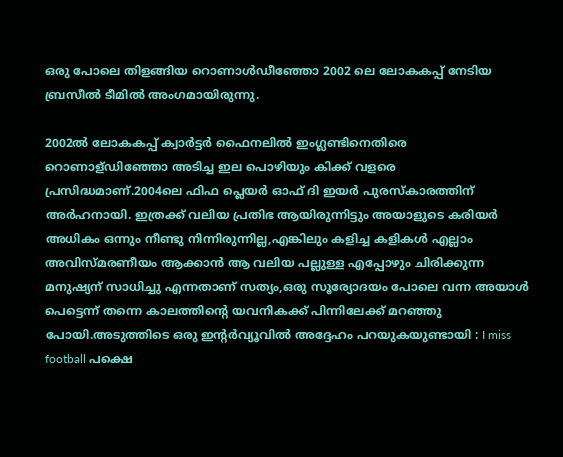ഒരു പോലെ തിളങ്ങിയ റൊണാൾഡീഞ്ഞോ 2002 ലെ ലോകകപ്പ് നേടിയ ബ്രസീൽ ടീമിൽ അംഗമായിരുന്നു.

2002ൽ ലോകകപ്പ് ക്വാർട്ടർ ഫൈനലിൽ ഇംഗ്ലണ്ടിനെതിരെ റൊണാള്ഡിഞ്ഞോ അടിച്ച ഇല പൊഴിയും കിക്ക് വളരെ പ്രസിദ്ധമാണ്.2004ലെ ഫിഫ പ്ലെയർ ഓഫ് ദി ഇയർ പുരസ്‌കാരത്തിന് അർഹനായി. ഇത്രക്ക് വലിയ പ്രതിഭ ആയിരുന്നിട്ടും അയാളുടെ കരിയർ അധികം ഒന്നും നീണ്ടു നിന്നിരുന്നില്ല,എങ്കിലും കളിച്ച കളികൾ എല്ലാം അവിസ്മരണീയം ആക്കാൻ ആ വലിയ പല്ലുള്ള എപ്പോഴും ചിരിക്കുന്ന മനുഷ്യന് സാധിച്ചു എന്നതാണ് സത്യം,ഒരു സൂര്യോദയം പോലെ വന്ന അയാൾ പെട്ടെന്ന് തന്നെ കാലത്തിന്റെ യവനികക്ക് പിന്നിലേക്ക് മറഞ്ഞു പോയി.അടുത്തിടെ ഒരു ഇന്റർവ്യൂവിൽ അദ്ദേഹം പറയുകയുണ്ടായി : I miss football പക്ഷെ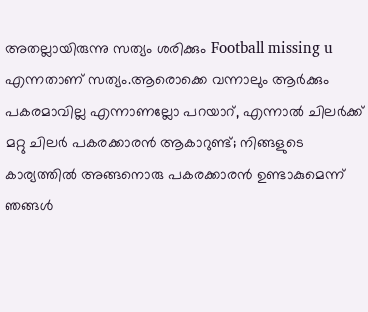അതല്ലായിരുന്നു സത്യം ശരിക്കും Football missing u എന്നതാണ് സത്യം.ആരൊക്കെ വന്നാലും ആർക്കും പകരമാവില്ല എന്നാണല്ലോ പറയാറ്, എന്നാൽ ചിലർക്ക് മറ്റു ചിലർ പകരക്കാരൻ ആകാറുണ്ട്; നിങ്ങളുടെ കാര്യത്തിൽ അങ്ങനൊരു പകരക്കാരൻ ഉണ്ടാകുമെന്ന് ഞങ്ങൾ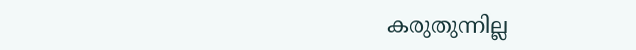കരുതുന്നില്ല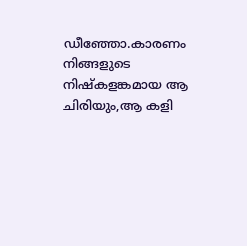ഡീഞ്ഞോ.കാരണം നിങ്ങളുടെ നിഷ്കളങ്കമായ ആ ചിരിയും,ആ കളി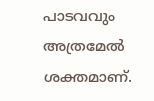പാടവവും അത്രമേൽ ശക്തമാണ്.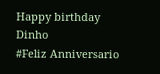Happy birthday Dinho
#Feliz Anniversario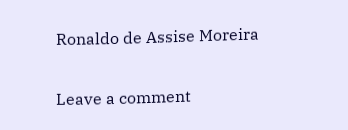Ronaldo de Assise Moreira

Leave a comment